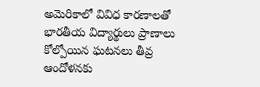అమెరికాలో వివిధ కారణాలతో భారతీయ విద్యార్థులు ప్రాణాలు కోల్పోయిన ఘటనలు తీవ్ర ఆందోళనకు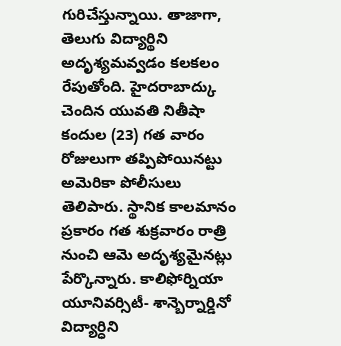గురిచేస్తున్నాయి. తాజాగా, తెలుగు విద్యార్థిని అదృశ్యమవ్వడం కలకలం రేపుతోంది. హైదరాబాద్కు చెందిన యువతి నితీషా కందుల (23) గత వారం రోజులుగా తప్పిపోయినట్టు అమెరికా పోలీసులు తెలిపారు. స్థానిక కాలమానం ప్రకారం గత శుక్రవారం రాత్రి నుంచి ఆమె అదృశ్యమైనట్లు పేర్కొన్నారు. కాలిఫోర్నియా యూనివర్సిటీ- శాన్బెర్నార్డినో విద్యార్ధిని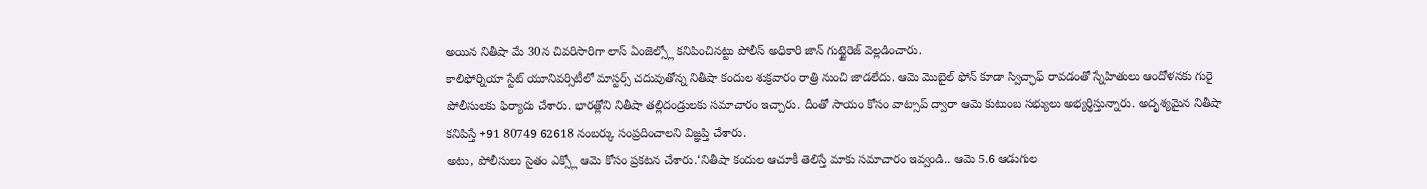అయిన నితీషా మే 30న చివరిసారిగా లాస్ ఏంజెల్స్లో కనిపించినట్టు పోలీస్ అధికారి జాన్ గుట్టైరెజ్ వెల్లడించారు.
కాలిఫోర్నియా స్టేట్ యూనివర్సిటీలో మాస్టర్స్ చదువుతోన్న నితీషా కందుల శుక్రవారం రాత్రి నుంచి జాడలేదు. ఆమె మొబైల్ ఫోన్ కూడా స్విచ్ఛాఫ్ రావడంతో స్నేహితులు ఆందోళనకు గురై పోలీసులకు ఫిర్యాదు చేశారు. భారత్లోని నితీషా తల్లిదండ్రులకు సమాచారం ఇచ్చారు. దీంతో సాయం కోసం వాట్సాప్ ద్వారా ఆమె కుటుంబ సభ్యులు అభ్యర్థిస్తున్నారు. అదృశ్యమైన నితీషా కనిపిస్తే +91 80749 62618 నంబర్కు సంప్రదించాలని విజ్ఞప్తి చేశారు.
అటు, పోలీసులు సైతం ఎక్స్లో ఆమె కోసం ప్రకటన చేశారు.‘నితీషా కందుల ఆచూకీ తెలిస్తే మాకు సమాచారం ఇవ్వండి.. ఆమె 5.6 ఆడుగుల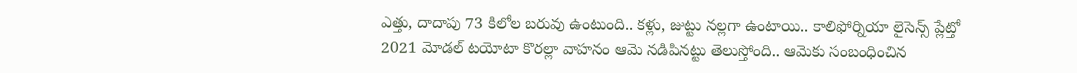ఎత్తు, దాదాపు 73 కిలోల బరువు ఉంటుంది.. కళ్లు, జుట్టు నల్లగా ఉంటాయి.. కాలిఫోర్నియా లైసెన్స్ ప్లేట్తో 2021 మోడల్ టయోటా కొరల్లా వాహనం ఆమె నడిపినట్టు తెలుస్తోంది.. ఆమెకు సంబంధించిన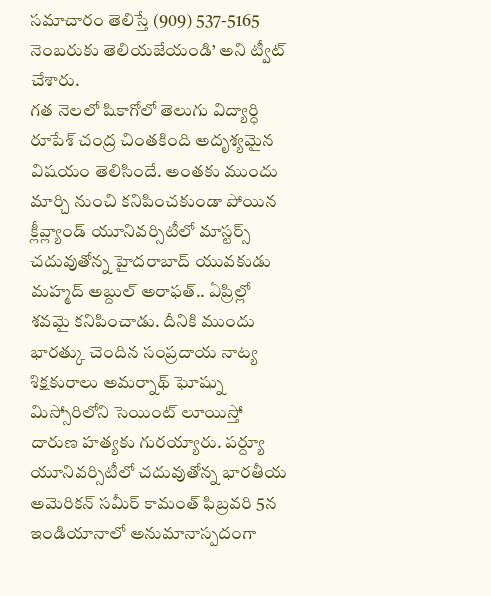సమాచారం తెలిస్తే (909) 537-5165 నెంబరుకు తెలియజేయండి’ అని ట్వీట్ చేశారు.
గత నెలలో షికాగోలో తెలుగు విద్యార్ధి రూపేశ్ చంద్ర చింతకింది అదృశ్యమైన విషయం తెలిసిందే. అంతకు ముందు మార్చి నుంచి కనిపించకుండా పోయిన క్లీవ్ల్యాండ్ యూనివర్సిటీలో మాస్టర్స్ చదువుతోన్న హైదరాబాద్ యువకుడు మహ్మద్ అబ్దుల్ అరాఫత్.. ఏప్రిల్లో శవమై కనిపించాడు. దీనికి ముందు భారత్కు చెందిన సంప్రదాయ నాట్య శిక్షకురాలు అమర్నాథ్ ఘోష్ను మిస్సోరిలోని సెయింట్ లూయిస్తో దారుణ హత్యకు గురయ్యారు. పర్ద్యూ యూనివర్సిటీలో చదువుతోన్న భారతీయ అమెరికన్ సమీర్ కామంత్ ఫిబ్రవరి 5న ఇండియానాలో అనుమానాస్పదంగా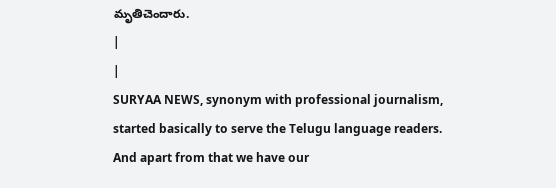మృతిచెందారు.
|
|
SURYAA NEWS, synonym with professional journalism, started basically to serve the Telugu language readers. And apart from that we have our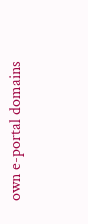own e-portal domains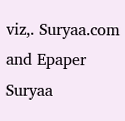viz,. Suryaa.com and Epaper Suryaa